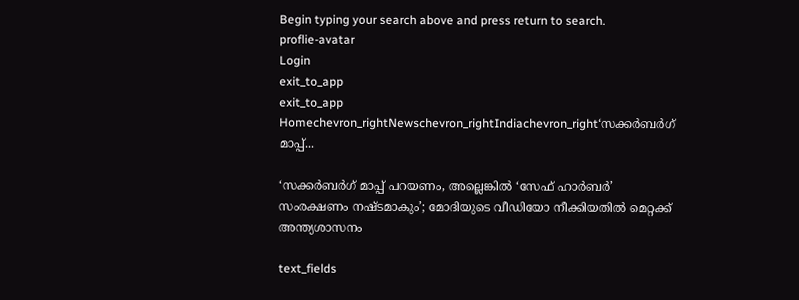Begin typing your search above and press return to search.
proflie-avatar
Login
exit_to_app
exit_to_app
Homechevron_rightNewschevron_rightIndiachevron_right‘സക്കർബർഗ് മാപ്പ്...

‘സക്കർബർഗ് മാപ്പ് പറയണം, അല്ലെങ്കിൽ ‘സേഫ് ഹാർബർ’ സംരക്ഷണം നഷ്ടമാകും’; മോദിയുടെ വീഡിയോ നീക്കിയതിൽ മെറ്റക്ക് അന്ത്യശാസനം

text_fields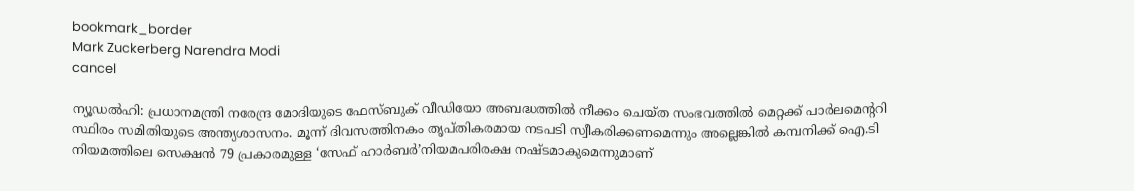bookmark_border
Mark Zuckerberg Narendra Modi
cancel

ന്യൂഡൽഹി: പ്രധാനമന്ത്രി നരേന്ദ്ര മോദിയുടെ ഫേസ്ബുക് വീഡിയോ അബദ്ധത്തിൽ നീക്കം ചെയ്ത സംഭവത്തിൽ മെറ്റക്ക് പാർലമെന്ററി സ്ഥിരം സമിതിയുടെ അന്ത്യശാസനം. മൂന്ന് ദിവസത്തിനകം തൃപ്തികരമായ നടപടി സ്വീകരിക്കണമെന്നും അല്ലെങ്കിൽ കമ്പനിക്ക് ഐ.ടി നിയമത്തിലെ സെക്ഷൻ 79 പ്രകാരമുള്ള ‘സേഫ് ഹാർബർ’നിയമപരിരക്ഷ നഷ്ടമാകുമെന്നുമാണ്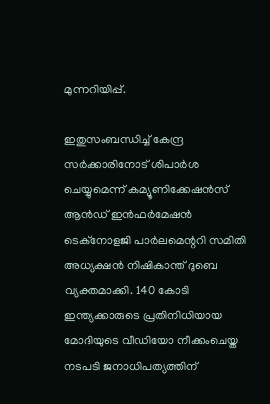മുന്നറിയിപ്പ്.

ഇതുസംബന്ധിച്ച് കേന്ദ്ര സർക്കാരിനോട് ശിപാർശ ചെയ്യുമെന്ന് കമ്യൂണിക്കേഷൻസ് ആൻഡ് ഇൻഫർമേഷൻ ടെക്നോളജി പാർലമെന്ററി സമിതി അധ്യക്ഷൻ നിഷികാന്ത് ദുബെ വ്യക്തമാക്കി. 140 കോടി ഇന്ത്യക്കാരുടെ പ്രതിനിധിയായ മോദിയുടെ വീഡിയോ നീക്കംചെയ്ത നടപടി ജനാധിപത്യത്തിന്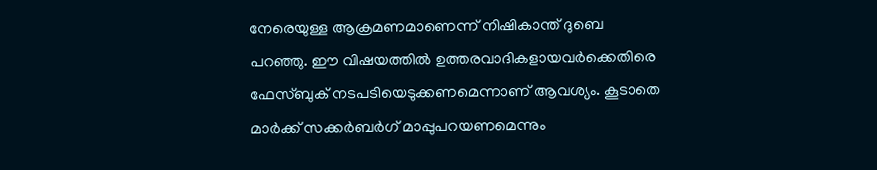നേരെയുള്ള ആക്രമണമാണെന്ന് നിഷികാന്ത് ദുബെ പറഞ്ഞു. ഈ വിഷയത്തിൽ ഉത്തരവാദികളായവർക്കെതിരെ ഫേസ്ബുക് നടപടിയെടുക്കണമെന്നാണ് ആവശ്യം. കൂടാതെ മാർക്ക് സക്കർബർഗ് മാപ്പുപറയണമെന്നും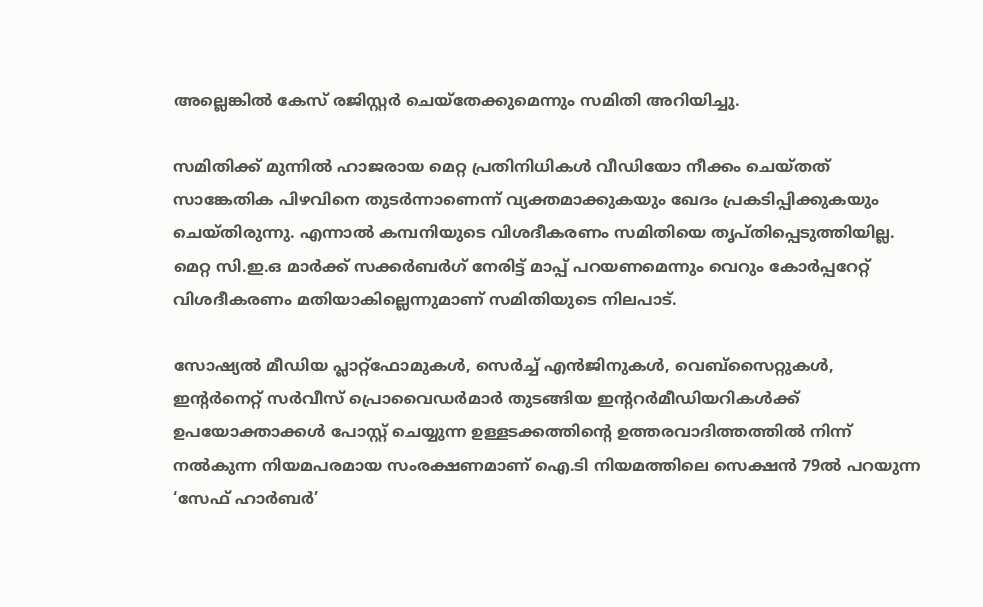അല്ലെങ്കിൽ കേസ് രജിസ്റ്റർ ചെയ്തേക്കുമെന്നും സമിതി അറിയിച്ചു.

സമിതിക്ക് മുന്നിൽ ഹാജരായ മെറ്റ പ്രതിനിധികൾ വീഡിയോ നീക്കം ചെയ്തത് സാങ്കേതിക പിഴവിനെ തുടർന്നാണെന്ന് വ്യക്തമാക്കുകയും ഖേദം പ്രകടിപ്പിക്കുകയും ചെയ്തിരുന്നു. എന്നാൽ കമ്പനിയുടെ വിശദീകരണം സമിതിയെ തൃപ്തിപ്പെടുത്തിയില്ല. മെറ്റ സി.ഇ.ഒ മാർക്ക് സക്കർബർഗ് നേരിട്ട് മാപ്പ് പറയണമെന്നും വെറും കോർപ്പറേറ്റ് വിശദീകരണം മതിയാകില്ലെന്നുമാണ് സമിതിയുടെ നിലപാട്.

സോഷ്യൽ മീഡിയ പ്ലാറ്റ്‌ഫോമുകൾ, സെർച്ച് എൻജിനുകൾ, വെബ്‌സൈറ്റുകൾ, ഇന്റർനെറ്റ് സർവീസ് പ്രൊവൈഡർമാർ തുടങ്ങിയ ഇന്ററർമീഡിയറികൾക്ക് ഉപയോക്താക്കൾ പോസ്റ്റ് ചെയ്യുന്ന ഉള്ളടക്കത്തിന്റെ ഉത്തരവാദിത്തത്തിൽ നിന്ന് നൽകുന്ന നിയമപരമായ സംരക്ഷണമാണ് ഐ.ടി നിയമത്തിലെ സെക്ഷൻ 79ൽ പറയുന്ന ‘സേഫ് ഹാർബർ’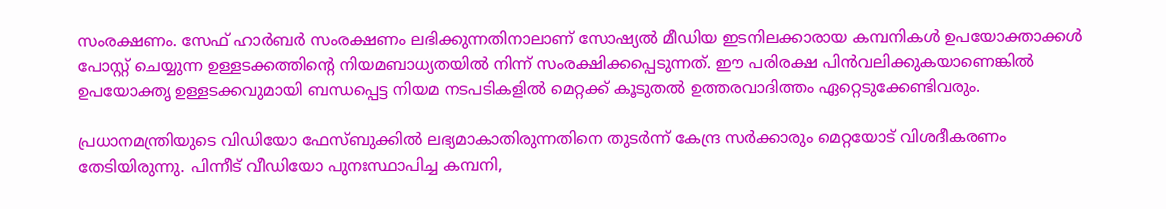സംരക്ഷണം. സേഫ് ഹാർബർ സംരക്ഷണം ലഭിക്കുന്നതിനാലാണ് സോഷ്യൽ മീഡിയ ഇടനിലക്കാരായ കമ്പനികൾ ഉപയോക്താക്കൾ പോസ്റ്റ് ചെയ്യുന്ന ഉള്ളടക്കത്തിന്റെ നിയമബാധ്യതയിൽ നിന്ന് സംരക്ഷിക്കപ്പെടുന്നത്. ഈ പരിരക്ഷ പിൻവലിക്കുകയാണെങ്കിൽ ഉപയോക്തൃ ഉള്ളടക്കവുമായി ബന്ധപ്പെട്ട നിയമ നടപടികളിൽ മെറ്റക്ക് കൂടുതൽ ഉത്തരവാദിത്തം ഏറ്റെടുക്കേണ്ടിവരും.

പ്രധാനമന്ത്രിയുടെ വിഡിയോ ഫേസ്ബുക്കിൽ ലഭ്യമാകാതിരുന്നതിനെ തുടർന്ന് കേന്ദ്ര സർക്കാരും മെറ്റയോട് വിശദീകരണം തേടിയിരുന്നു. പിന്നീട് വീഡിയോ പുനഃസ്ഥാപിച്ച കമ്പനി,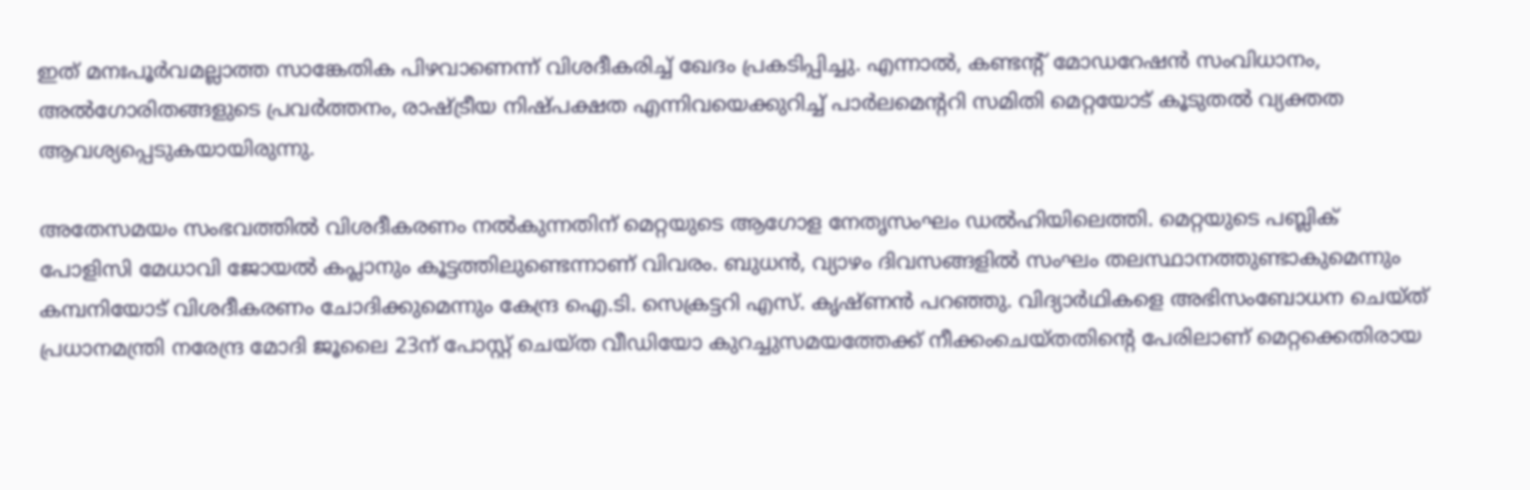ഇത് മനഃപൂർവമല്ലാത്ത സാങ്കേതിക പിഴവാണെന്ന് വിശദീകരിച്ച് ഖേദം പ്രകടിപ്പിച്ചു. എന്നാൽ, കണ്ടന്റ് മോഡറേഷൻ സംവിധാനം, അൽഗോരിതങ്ങളുടെ പ്രവർത്തനം, രാഷ്ട്രീയ നിഷ്പക്ഷത എന്നിവയെക്കുറിച്ച് പാർലമെന്ററി സമിതി മെറ്റയോട് കൂടുതൽ വ്യക്തത ആവശ്യപ്പെടുകയായിരുന്നു.

അതേസമയം സംഭവത്തിൽ വിശദീകരണം നൽകുന്നതിന് മെറ്റയുടെ ആഗോള നേതൃസംഘം ഡൽഹിയിലെത്തി. മെറ്റയുടെ പബ്ലിക് പോളിസി മേധാവി ജോയൽ കപ്ലാനും കൂട്ടത്തിലുണ്ടെന്നാണ് വിവരം. ബുധൻ, വ്യാഴം ദിവസങ്ങളിൽ സംഘം തലസ്ഥാനത്തുണ്ടാകുമെന്നും കമ്പനിയോട് വിശദീകരണം ചോദിക്കുമെന്നും കേന്ദ്ര ഐ.ടി. സെക്രട്ടറി എസ്. കൃഷ്ണൻ പറഞ്ഞു. വിദ്യാർഥികളെ അഭിസംബോധന ചെയ്ത് പ്രധാനമന്ത്രി നരേന്ദ്ര മോദി ജൂലൈ 23ന് പോസ്റ്റ് ചെയ്ത വീഡിയോ കുറച്ചുസമയത്തേക്ക് നീക്കംചെയ്തതിന്റെ പേരിലാണ് മെറ്റക്കെതിരായ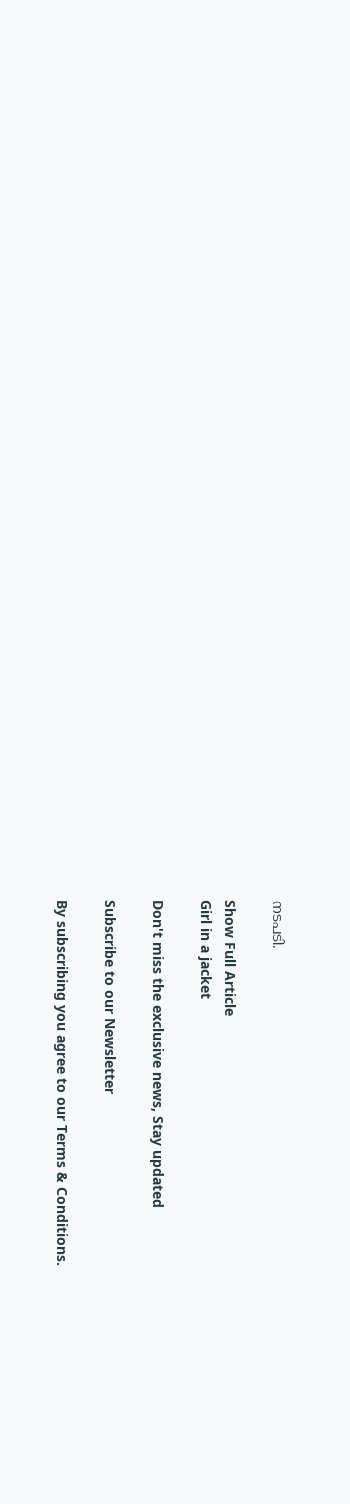നടപടി.

Show Full Article
Girl in a jacket

Don't miss the exclusive news, Stay updated

Subscribe to our Newsletter

By subscribing you agree to our Terms & Conditions.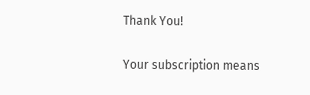Thank You!

Your subscription means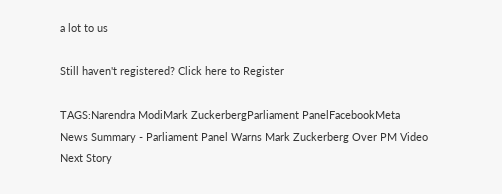a lot to us

Still haven't registered? Click here to Register

TAGS:Narendra ModiMark ZuckerbergParliament PanelFacebookMeta
News Summary - Parliament Panel Warns Mark Zuckerberg Over PM Video
Next Story